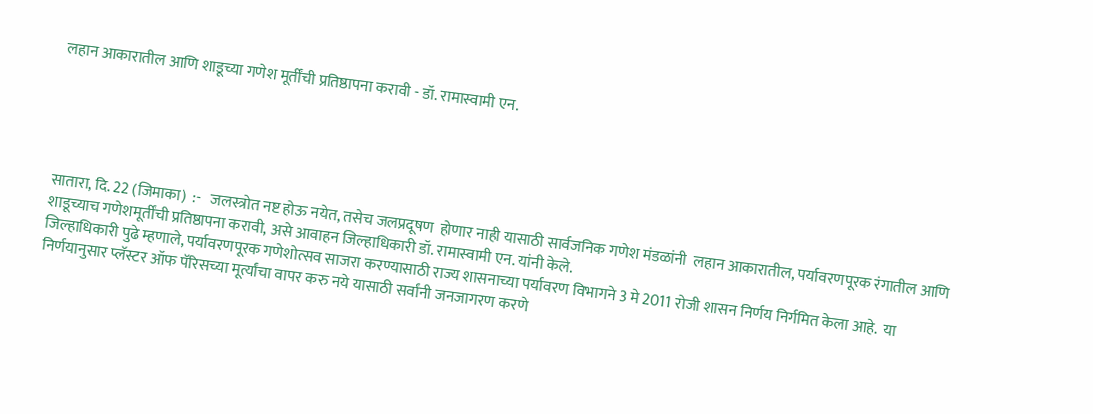लहान आकारातील आणि शाडूच्या गणेश मूर्तींची प्रतिष्ठापना करावी - डॉ. रामास्वामी एन.





सातारा, दि. 22 (जिमाका)  :-   जलस्त्रोत नष्ट होऊ नयेत, तसेच जलप्रदूषण  होणार नाही यासाठी सार्वजनिक गणेश मंडळांनी  लहान आकारातील, पर्यावरणपूरक रंगातील आणि शाडूच्याच गणेशमूर्तींची प्रतिष्ठापना करावी, असे आवाहन जिल्हाधिकारी डॉ. रामास्वामी एन. यांनी केले.
जिल्हाधिकारी पुढे म्हणाले, पर्यावरणपूरक गणेशोत्सव साजरा करण्यासाठी राज्य शासनाच्या पर्यावरण विभागने 3 मे 2011 रोजी शासन निर्णय निर्गमित केला आहे.  या निर्णयानुसार प्लॅस्टर ऑफ पॅरिसच्या मूर्त्यांचा वापर करु नये यासाठी सर्वांनी जनजागरण करणे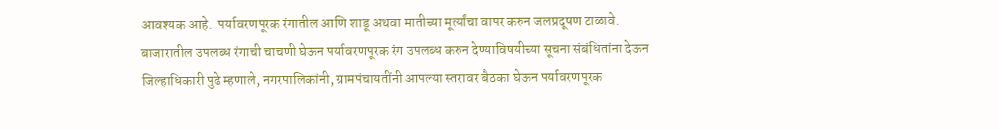आवश्यक आहे.  पर्यावरणपूरक रंगातील आणि शाडू अथवा मातीच्या मूर्त्यांचा वापर करुन जलप्रदूषण टाळावे.
बाजारातील उपलब्ध रंगाची चाचणी घेऊन पर्यावरणपूरक रंग उपलब्ध करुन देण्याविषयीच्या सूचना संबंधितांना देऊन जिल्हाधिकारी पुढे म्हणाले, नगरपालिकांनी, ग्रामपंचायतींनी आपल्या स्तरावर बैठका घेऊन पर्यावरणपूरक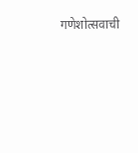गणेशोत्सवाची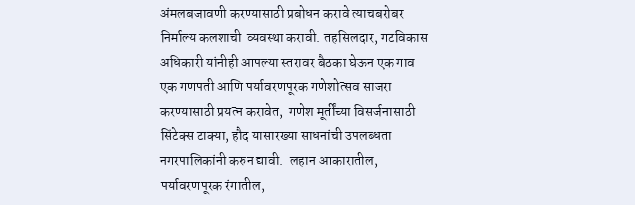अंमलबजावणी करण्यासाठी प्रबोधन करावे त्याचबरोबर निर्माल्य कलशाची  व्यवस्था करावी. तहसिलदार, गटविकास अधिकारी यांनीही आपल्या स्तरावर बैठका घेऊन एक गाव एक गणपती आणि पर्यावरणपूरक गणेशोत्सव साजरा करण्यासाठी प्रयत्न करावेत,  गणेश मूर्तींच्या विसर्जनासाठी सिंटेक्स टाक्या, हौद यासारख्या साधनांची उपलब्धता नगरपालिकांनी करुन द्यावी.  लहान आकारातील, पर्यावरणपूरक रंगातील,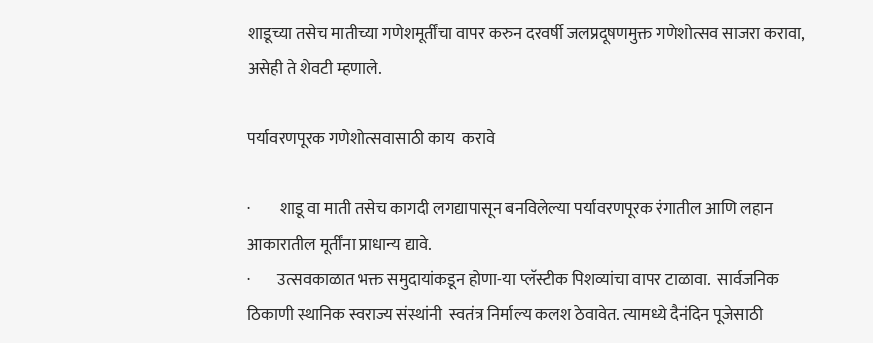शाडूच्या तसेच मातीच्या गणेशमूर्तींचा वापर करुन दरवर्षी जलप्रदूषणमुक्त गणेशोत्सव साजरा करावा, असेही ते शेवटी म्हणाले.

पर्यावरणपूरक गणेशोत्सवासाठी काय  करावे

·         शाडू वा माती तसेच कागदी लगद्यापासून बनविलेल्या पर्यावरणपूरक रंगातील आणि लहान आकारातील मूर्तींना प्राधान्य द्यावे.
·        उत्सवकाळात भक्त समुदायांकडून होणा-या प्लॅस्टीक पिशव्यांचा वापर टाळावा.  सार्वजनिक ठिकाणी स्थानिक स्वराज्य संस्थांनी  स्वतंत्र निर्माल्य कलश ठेवावेत. त्यामध्ये दैनंदिन पूजेसाठी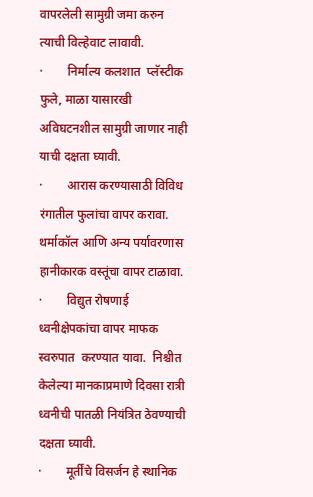वापरलेली सामुग्री जमा करुन त्याची विल्हेवाट लावावी.
·        निर्माल्य कलशात  प्लॅस्टीक फुले, माळा यासारखी अविघटनशील सामुग्री जाणार नाही याची दक्षता घ्यावी.
·        आरास करण्यासाठी विविध रंगातील फुलांचा वापर करावा.  थर्माकॉल आणि अन्य पर्यावरणास हानीकारक वस्तूंचा वापर टाळावा.
·        विद्युत रोषणाई ध्वनीक्षेपकांचा वापर माफक स्वरुपात  करण्यात यावा.  निश्चीत केलेल्या मानकाप्रमाणे दिवसा रात्री ध्वनीची पातळी नियंत्रित ठेवण्याची दक्षता घ्यावी.
·        मूर्तींचे विसर्जन हे स्थानिक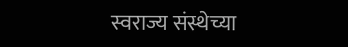स्वराज्य संस्थेच्या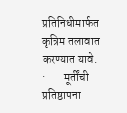प्रतिनिधीमार्फत कृत्रिम तलावात करण्यात यावे.
·        मूर्तींची प्रतिष्ठापना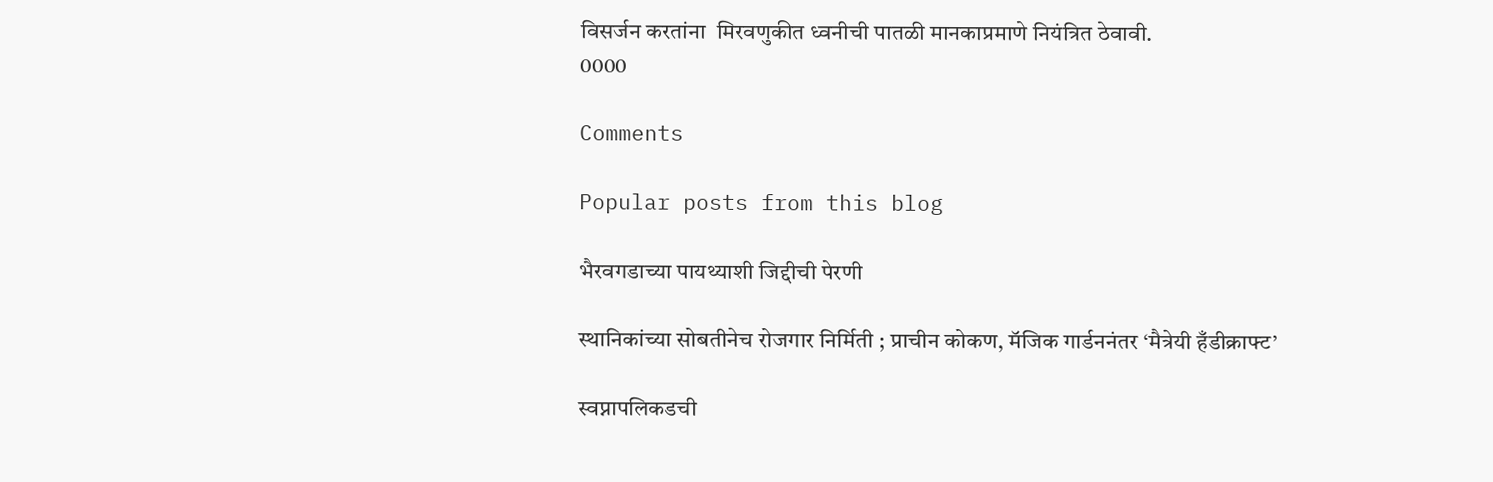विसर्जन करतांना  मिरवणुकीत ध्वनीची पातळी मानकाप्रमाणे नियंत्रित ठेवावी.
0000

Comments

Popular posts from this blog

भैरवगडाच्या पायथ्याशी जिद्दीची पेरणी

स्थानिकांच्या सोबतीनेच रोजगार निर्मिती ; प्राचीन कोकण, मॅजिक गार्डननंतर ‘मैत्रेयी हँडीक्राफ्ट’

स्वप्नापलिकडची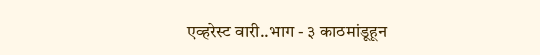एव्हरेस्ट वारी..भाग - ३ काठमांडूहून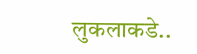लुकलाकडे..